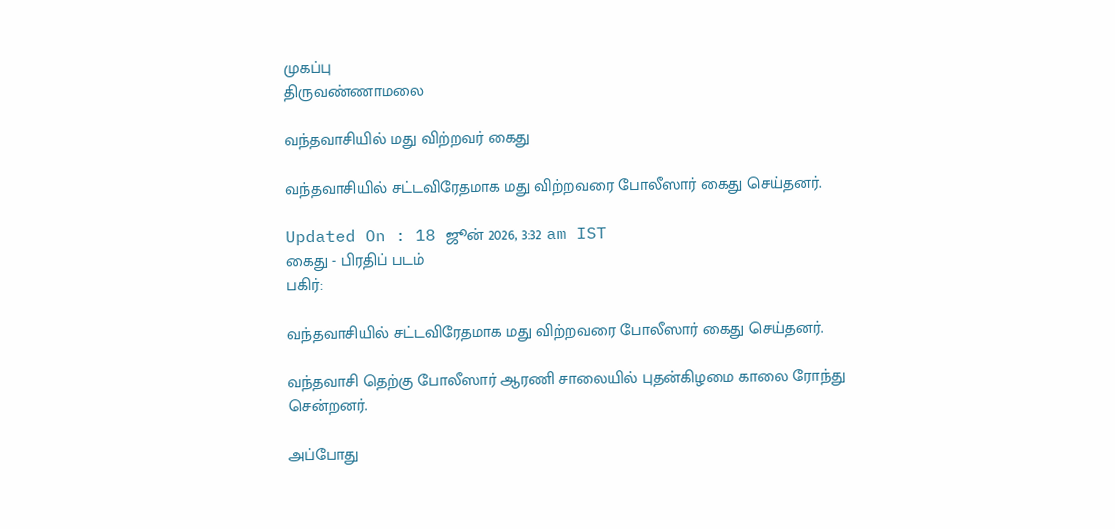முகப்பு
திருவண்ணாமலை

வந்தவாசியில் மது விற்றவர் கைது

வந்தவாசியில் சட்டவிரேதமாக மது விற்றவரை போலீஸார் கைது செய்தனர்.

Updated On : 18 ஜூன் 2026, 3:32 am IST
கைது - பிரதிப் படம்
பகிர்:

வந்தவாசியில் சட்டவிரேதமாக மது விற்றவரை போலீஸார் கைது செய்தனர்.

வந்தவாசி தெற்கு போலீஸார் ஆரணி சாலையில் புதன்கிழமை காலை ரோந்து சென்றனர்.

அப்போது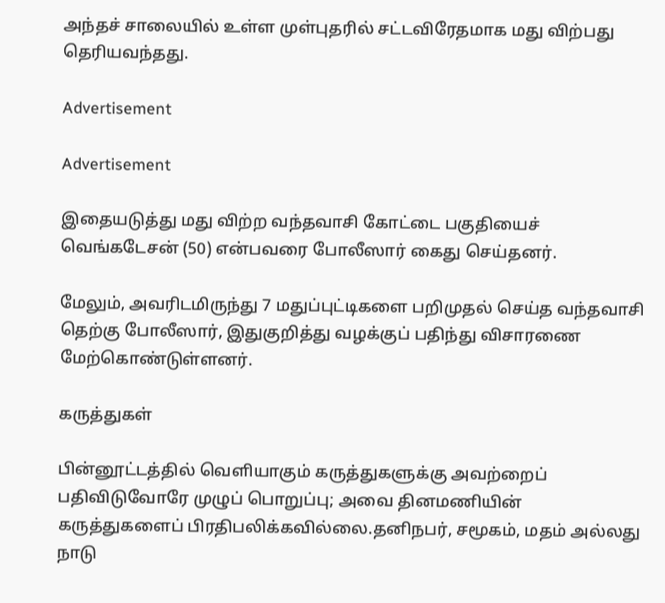அந்தச் சாலையில் உள்ள முள்புதரில் சட்டவிரேதமாக மது விற்பது தெரியவந்தது.

Advertisement

Advertisement

இதையடுத்து மது விற்ற வந்தவாசி கோட்டை பகுதியைச் வெங்கடேசன் (50) என்பவரை போலீஸார் கைது செய்தனர்.

மேலும், அவரிடமிருந்து 7 மதுப்புட்டிகளை பறிமுதல் செய்த வந்தவாசி தெற்கு போலீஸார், இதுகுறித்து வழக்குப் பதிந்து விசாரணை மேற்கொண்டுள்ளனர்.

கருத்துகள்

பின்னூட்டத்தில் வெளியாகும் கருத்துகளுக்கு அவற்றைப் பதிவிடுவோரே முழுப் பொறுப்பு; அவை தினமணியின் கருத்துகளைப் பிரதிபலிக்கவில்லை.தனிநபர், சமூகம், மதம் அல்லது நாடு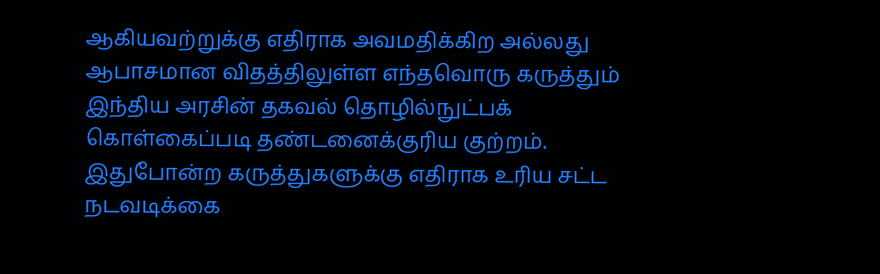ஆகியவற்றுக்கு எதிராக அவமதிக்கிற அல்லது ஆபாசமான விதத்திலுள்ள எந்தவொரு கருத்தும் இந்திய அரசின் தகவல் தொழில்நுட்பக் கொள்கைப்படி தண்டனைக்குரிய குற்றம். இதுபோன்ற கருத்துகளுக்கு எதிராக உரிய சட்ட நடவடிக்கை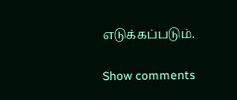எடுக்கப்படும்.

Show comments